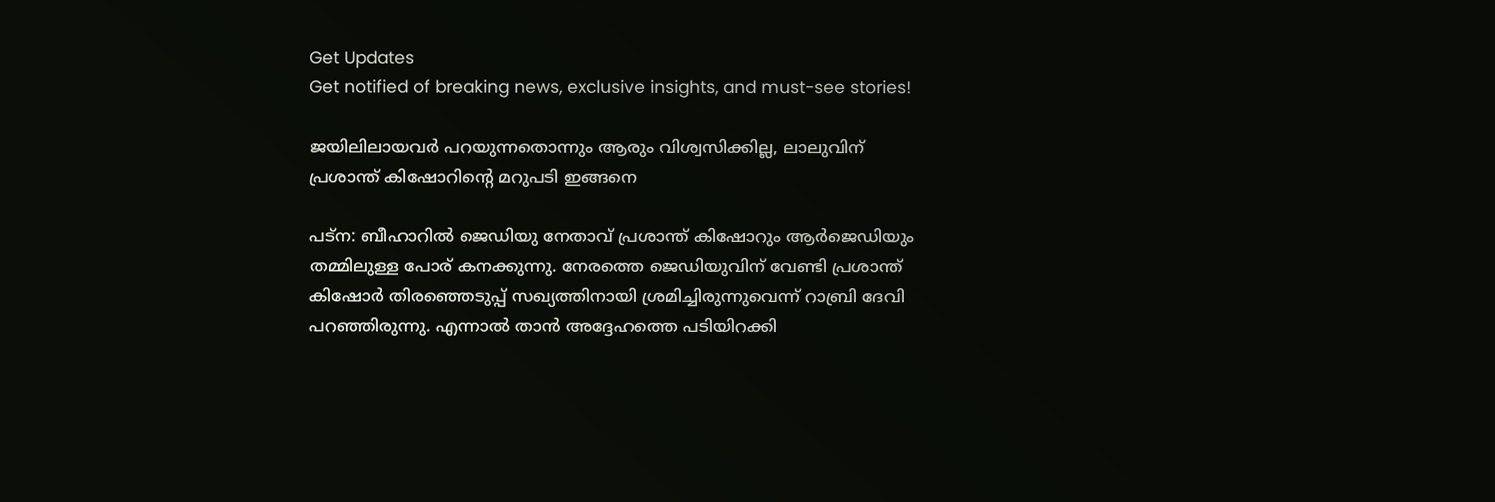Get Updates
Get notified of breaking news, exclusive insights, and must-see stories!

ജയിലിലായവര്‍ പറയുന്നതൊന്നും ആരും വിശ്വസിക്കില്ല, ലാലുവിന് പ്രശാന്ത് കിഷോറിന്റെ മറുപടി ഇങ്ങനെ

പട്‌ന: ബീഹാറില്‍ ജെഡിയു നേതാവ് പ്രശാന്ത് കിഷോറും ആര്‍ജെഡിയും തമ്മിലുള്ള പോര് കനക്കുന്നു. നേരത്തെ ജെഡിയുവിന് വേണ്ടി പ്രശാന്ത് കിഷോര്‍ തിരഞ്ഞെടുപ്പ് സഖ്യത്തിനായി ശ്രമിച്ചിരുന്നുവെന്ന് റാബ്രി ദേവി പറഞ്ഞിരുന്നു. എന്നാല്‍ താന്‍ അദ്ദേഹത്തെ പടിയിറക്കി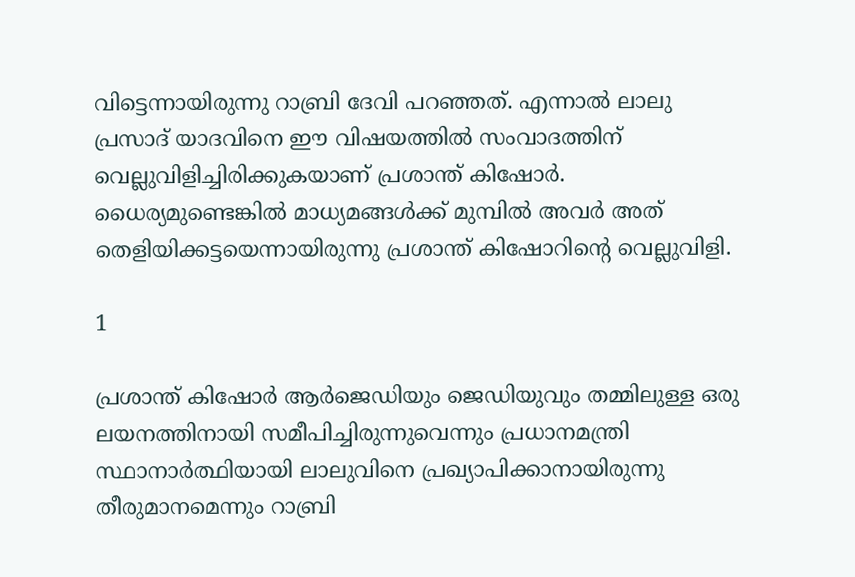വിട്ടെന്നായിരുന്നു റാബ്രി ദേവി പറഞ്ഞത്. എന്നാല്‍ ലാലു പ്രസാദ് യാദവിനെ ഈ വിഷയത്തില്‍ സംവാദത്തിന് വെല്ലുവിളിച്ചിരിക്കുകയാണ് പ്രശാന്ത് കിഷോര്‍. ധൈര്യമുണ്ടെങ്കില്‍ മാധ്യമങ്ങള്‍ക്ക് മുമ്പില്‍ അവര്‍ അത് തെളിയിക്കട്ടയെന്നായിരുന്നു പ്രശാന്ത് കിഷോറിന്റെ വെല്ലുവിളി.

1

പ്രശാന്ത് കിഷോര്‍ ആര്‍ജെഡിയും ജെഡിയുവും തമ്മിലുള്ള ഒരു ലയനത്തിനായി സമീപിച്ചിരുന്നുവെന്നും പ്രധാനമന്ത്രി സ്ഥാനാര്‍ത്ഥിയായി ലാലുവിനെ പ്രഖ്യാപിക്കാനായിരുന്നു തീരുമാനമെന്നും റാബ്രി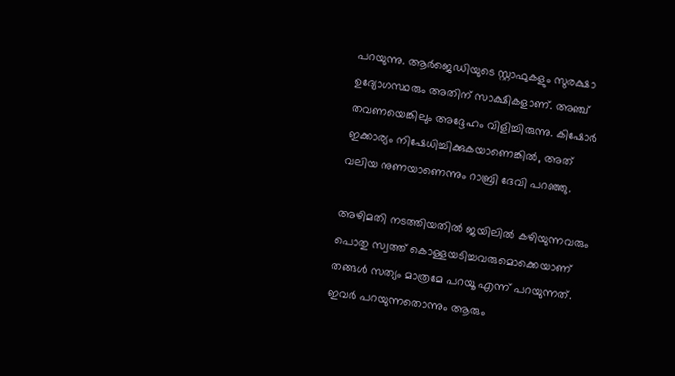പറയുന്നു. ആര്‍ജെഡിയുടെ സ്റ്റാഫുകളും സുരക്ഷാ ഉദ്യോഗസ്ഥരും അതിന് സാക്ഷികളാണ്. അഞ്ച് തവണയെങ്കിലും അദ്ദേഹം വിളിച്ചിരുന്നു. കിഷോര്‍ ഇക്കാര്യം നിഷേധിച്ചിക്കുകയാണെങ്കില്‍, അത് വലിയ നുണയാണെന്നും റാബ്രി ദേവി പറഞ്ഞു.

അഴിമതി നടത്തിയതില്‍ ജയിലില്‍ കഴിയുന്നവരും പൊതു സ്വത്ത് കൊള്ളയടിച്ചവരുമൊക്കെയാണ് തങ്ങള്‍ സത്യം മാത്രമേ പറയൂ എന്ന് പറയുന്നത്. ഇവര്‍ പറയുന്നതൊന്നും ആരും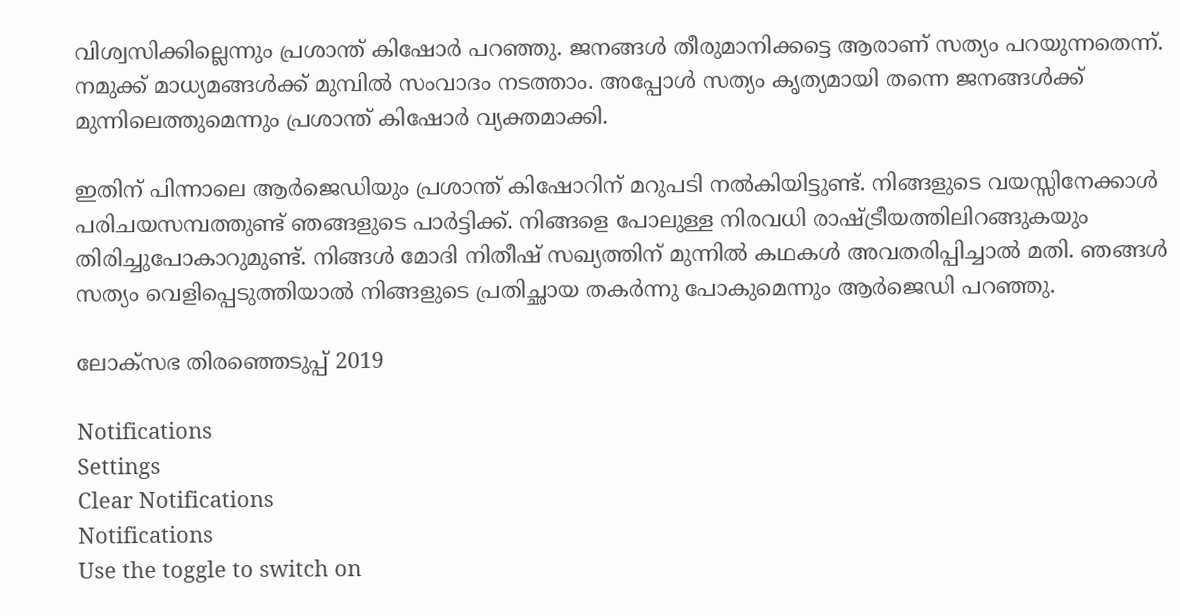വിശ്വസിക്കില്ലെന്നും പ്രശാന്ത് കിഷോര്‍ പറഞ്ഞു. ജനങ്ങള്‍ തീരുമാനിക്കട്ടെ ആരാണ് സത്യം പറയുന്നതെന്ന്. നമുക്ക് മാധ്യമങ്ങള്‍ക്ക് മുമ്പില്‍ സംവാദം നടത്താം. അപ്പോള്‍ സത്യം കൃത്യമായി തന്നെ ജനങ്ങള്‍ക്ക് മുന്നിലെത്തുമെന്നും പ്രശാന്ത് കിഷോര്‍ വ്യക്തമാക്കി.

ഇതിന് പിന്നാലെ ആര്‍ജെഡിയും പ്രശാന്ത് കിഷോറിന് മറുപടി നല്‍കിയിട്ടുണ്ട്. നിങ്ങളുടെ വയസ്സിനേക്കാള്‍ പരിചയസമ്പത്തുണ്ട് ഞങ്ങളുടെ പാര്‍ട്ടിക്ക്. നിങ്ങളെ പോലുള്ള നിരവധി രാഷ്ട്രീയത്തിലിറങ്ങുകയും തിരിച്ചുപോകാറുമുണ്ട്. നിങ്ങള്‍ മോദി നിതീഷ് സഖ്യത്തിന് മുന്നില്‍ കഥകള്‍ അവതരിപ്പിച്ചാല്‍ മതി. ഞങ്ങള്‍ സത്യം വെളിപ്പെടുത്തിയാല്‍ നിങ്ങളുടെ പ്രതിച്ഛായ തകര്‍ന്നു പോകുമെന്നും ആര്‍ജെഡി പറഞ്ഞു.

ലോക്സഭ തിരഞ്ഞെടുപ്പ് 2019

Notifications
Settings
Clear Notifications
Notifications
Use the toggle to switch on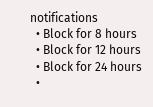notifications
  • Block for 8 hours
  • Block for 12 hours
  • Block for 24 hours
  •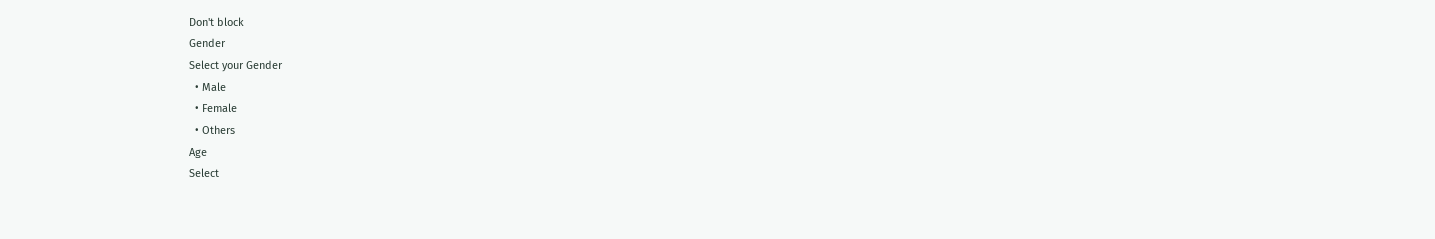Don't block
Gender
Select your Gender
  • Male
  • Female
  • Others
Age
Select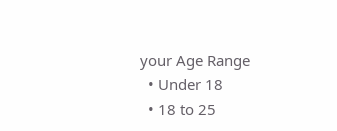your Age Range
  • Under 18
  • 18 to 25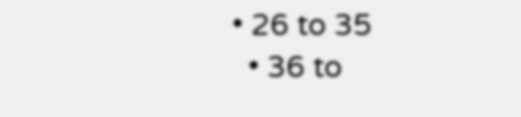• 26 to 35
  • 36 to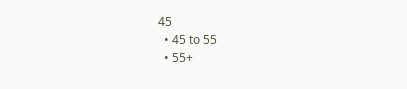45
  • 45 to 55
  • 55+